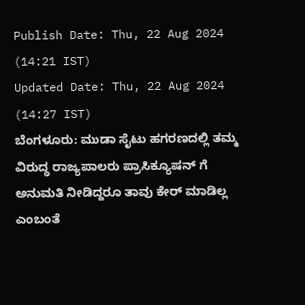Publish Date: Thu, 22 Aug 2024 (14:21 IST)
Updated Date: Thu, 22 Aug 2024 (14:27 IST)
ಬೆಂಗಳೂರು: ಮುಡಾ ಸೈಟು ಹಗರಣದಲ್ಲಿ ತಮ್ಮ ವಿರುದ್ಧ ರಾಜ್ಯಪಾಲರು ಪ್ರಾಸಿಕ್ಯೂಷನ್ ಗೆ ಅನುಮತಿ ನೀಡಿದ್ದರೂ ತಾವು ಕೇರ್ ಮಾಡಿಲ್ಲ ಎಂಬಂತೆ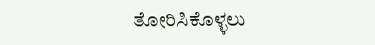ತೋರಿಸಿಕೊಳ್ಳಲು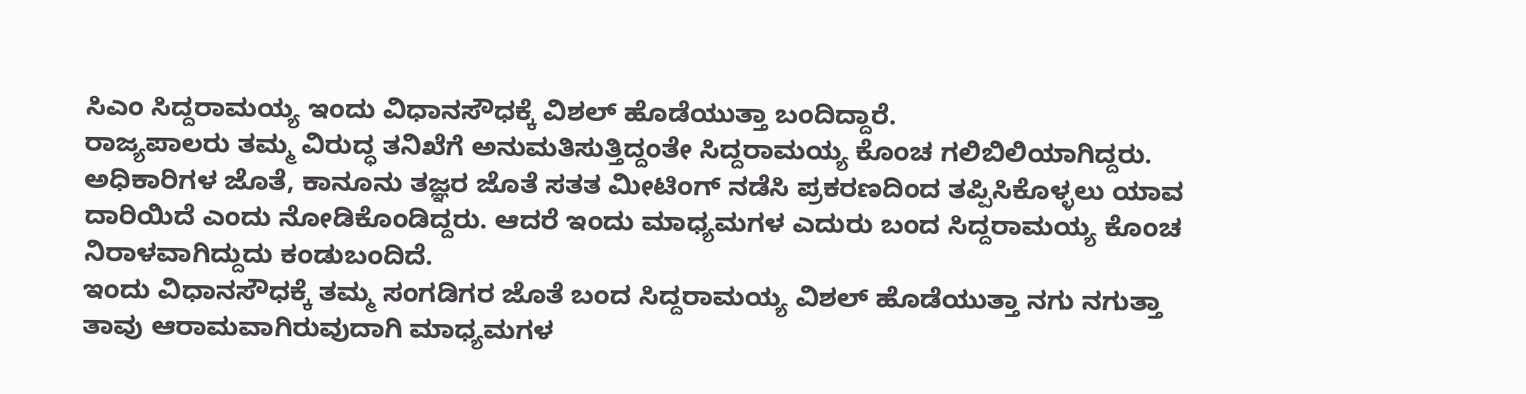ಸಿಎಂ ಸಿದ್ದರಾಮಯ್ಯ ಇಂದು ವಿಧಾನಸೌಧಕ್ಕೆ ವಿಶಲ್ ಹೊಡೆಯುತ್ತಾ ಬಂದಿದ್ದಾರೆ.
ರಾಜ್ಯಪಾಲರು ತಮ್ಮ ವಿರುದ್ಧ ತನಿಖೆಗೆ ಅನುಮತಿಸುತ್ತಿದ್ದಂತೇ ಸಿದ್ದರಾಮಯ್ಯ ಕೊಂಚ ಗಲಿಬಿಲಿಯಾಗಿದ್ದರು. ಅಧಿಕಾರಿಗಳ ಜೊತೆ, ಕಾನೂನು ತಜ್ಞರ ಜೊತೆ ಸತತ ಮೀಟಿಂಗ್ ನಡೆಸಿ ಪ್ರಕರಣದಿಂದ ತಪ್ಪಿಸಿಕೊಳ್ಳಲು ಯಾವ ದಾರಿಯಿದೆ ಎಂದು ನೋಡಿಕೊಂಡಿದ್ದರು. ಆದರೆ ಇಂದು ಮಾಧ್ಯಮಗಳ ಎದುರು ಬಂದ ಸಿದ್ದರಾಮಯ್ಯ ಕೊಂಚ ನಿರಾಳವಾಗಿದ್ದುದು ಕಂಡುಬಂದಿದೆ.
ಇಂದು ವಿಧಾನಸೌಧಕ್ಕೆ ತಮ್ಮ ಸಂಗಡಿಗರ ಜೊತೆ ಬಂದ ಸಿದ್ದರಾಮಯ್ಯ ವಿಶಲ್ ಹೊಡೆಯುತ್ತಾ ನಗು ನಗುತ್ತಾ ತಾವು ಆರಾಮವಾಗಿರುವುದಾಗಿ ಮಾಧ್ಯಮಗಳ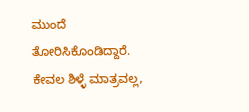ಮುಂದೆ ತೋರಿಸಿಕೊಂಡಿದ್ದಾರೆ. ಕೇವಲ ಶಿಳ್ಳೆ ಮಾತ್ರವಲ್ಲ,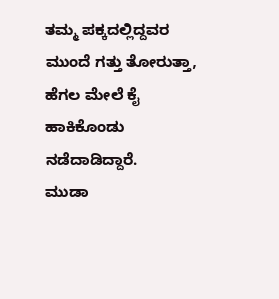ತಮ್ಮ ಪಕ್ಕದಲ್ಲಿದ್ದವರ ಮುಂದೆ ಗತ್ತು ತೋರುತ್ತಾ, ಹೆಗಲ ಮೇಲೆ ಕೈ ಹಾಕಿಕೊಂಡು ನಡೆದಾಡಿದ್ದಾರೆ.
ಮುಡಾ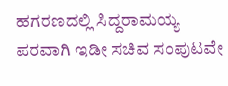ಹಗರಣದಲ್ಲಿ ಸಿದ್ದರಾಮಯ್ಯ ಪರವಾಗಿ ಇಡೀ ಸಚಿವ ಸಂಪುಟವೇ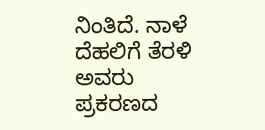ನಿಂತಿದೆ. ನಾಳೆ ದೆಹಲಿಗೆ ತೆರಳಿ ಅವರು ಪ್ರಕರಣದ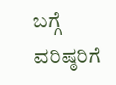ಬಗ್ಗೆ ವರಿಷ್ಠರಿಗೆ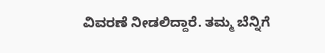ವಿವರಣೆ ನೀಡಲಿದ್ದಾರೆ. ತಮ್ಮ ಬೆನ್ನಿಗೆ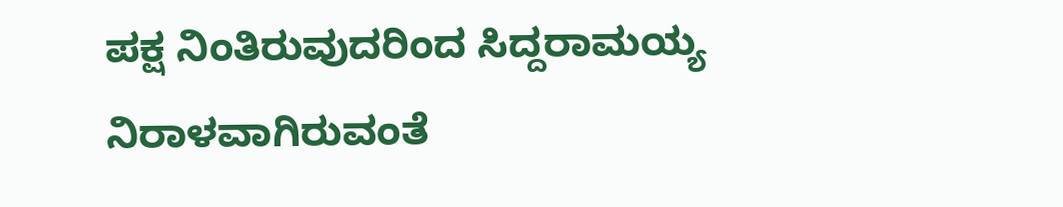ಪಕ್ಷ ನಿಂತಿರುವುದರಿಂದ ಸಿದ್ದರಾಮಯ್ಯ ನಿರಾಳವಾಗಿರುವಂತೆ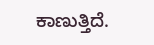ಕಾಣುತ್ತಿದೆ.